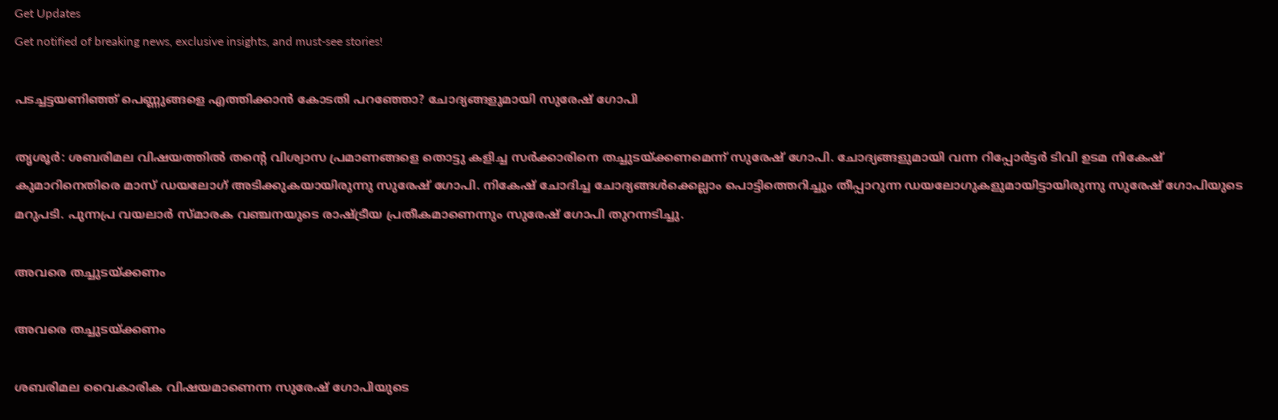Get Updates
Get notified of breaking news, exclusive insights, and must-see stories!

പടച്ചട്ടയണിഞ്ഞ് പെണ്ണുങ്ങളെ എത്തിക്കാന്‍ കോടതി പറഞ്ഞോ? ചോദ്യങ്ങളുമായി സുരേഷ് ഗോപി

തൃശൂര്‍: ശബരിമല വിഷയത്തില്‍ തന്റെ വിശ്വാസ പ്രമാണങ്ങളെ തൊട്ടു കളിച്ച സര്‍ക്കാരിനെ തച്ചുടയ്ക്കണമെന്ന് സുരേഷ് ഗോപി. ചോദ്യങ്ങളുമായി വന്ന റിപ്പോര്‍ട്ടര്‍ ടിവി ഉടമ നികേഷ് കുമാറിനെതിരെ മാസ് ഡയലോഗ് അടിക്കുകയായിരുന്നു സുരേഷ് ഗോപി. നികേഷ് ചോദിച്ച ചോദ്യങ്ങള്‍ക്കെല്ലാം പൊട്ടിത്തെറിച്ചും തീപ്പാറുന്ന ഡയലോഗുകളുമായിട്ടായിരുന്നു സുരേഷ് ഗോപിയുടെ മറുപടി. പുന്നപ്ര വയലാര്‍ സ്മാരക വഞ്ചനയുടെ രാഷ്ട്രീയ പ്രതീകമാണെന്നും സുരേഷ് ഗോപി തുറന്നടിച്ചു.

അവരെ തച്ചുടയ്ക്കണം

അവരെ തച്ചുടയ്ക്കണം

ശബരിമല വൈകാരിക വിഷയമാണെന്ന സുരേഷ് ഗോപിയുടെ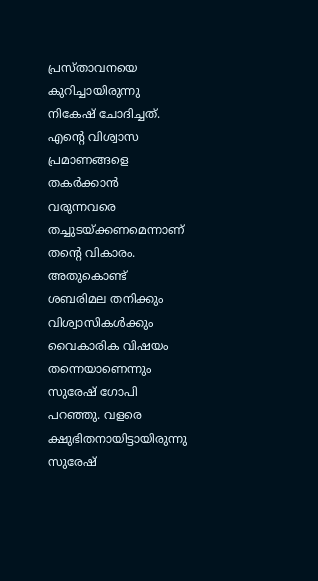പ്രസ്താവനയെ കുറിച്ചായിരുന്നു നികേഷ് ചോദിച്ചത്. എന്റെ വിശ്വാസ പ്രമാണങ്ങളെ തകര്‍ക്കാന്‍ വരുന്നവരെ തച്ചുടയ്ക്കണമെന്നാണ് തന്റെ വികാരം. അതുകൊണ്ട് ശബരിമല തനിക്കും വിശ്വാസികള്‍ക്കും വൈകാരിക വിഷയം തന്നെയാണെന്നും സുരേഷ് ഗോപി പറഞ്ഞു. വളരെ ക്ഷുഭിതനായിട്ടായിരുന്നു സുരേഷ്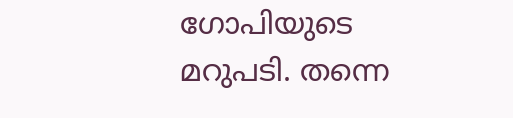ഗോപിയുടെ മറുപടി. തന്നെ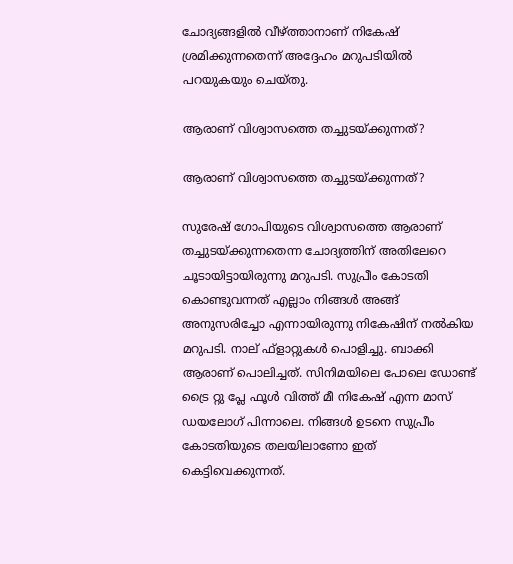ചോദ്യങ്ങളില്‍ വീഴ്ത്താനാണ് നികേഷ് ശ്രമിക്കുന്നതെന്ന് അദ്ദേഹം മറുപടിയില്‍ പറയുകയും ചെയ്തു.

ആരാണ് വിശ്വാസത്തെ തച്ചുടയ്ക്കുന്നത്?

ആരാണ് വിശ്വാസത്തെ തച്ചുടയ്ക്കുന്നത്?

സുരേഷ് ഗോപിയുടെ വിശ്വാസത്തെ ആരാണ് തച്ചുടയ്ക്കുന്നതെന്ന ചോദ്യത്തിന് അതിലേറെ ചൂടായിട്ടായിരുന്നു മറുപടി. സുപ്രീം കോടതി കൊണ്ടുവന്നത് എല്ലാം നിങ്ങള്‍ അങ്ങ് അനുസരിച്ചോ എന്നായിരുന്നു നികേഷിന് നല്‍കിയ മറുപടി. നാല് ഫ്‌ളാറ്റുകള്‍ പൊളിച്ചു. ബാക്കി ആരാണ് പൊലിച്ചത്. സിനിമയിലെ പോലെ ഡോണ്ട് ട്രൈ റ്റു പ്ലേ ഫൂള്‍ വിത്ത് മീ നികേഷ് എന്ന മാസ് ഡയലോഗ് പിന്നാലെ. നിങ്ങള്‍ ഉടനെ സുപ്രീം കോടതിയുടെ തലയിലാണോ ഇത് കെട്ടിവെക്കുന്നത്.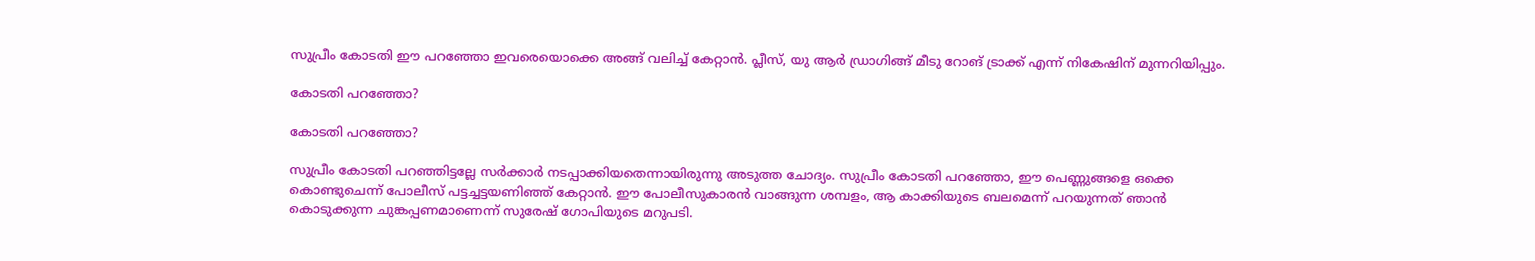സുപ്രീം കോടതി ഈ പറഞ്ഞോ ഇവരെയൊക്കെ അങ്ങ് വലിച്ച് കേറ്റാന്‍. പ്ലീസ്, യു ആര്‍ ഡ്രാഗിങ്ങ് മീടു റോങ് ട്രാക്ക് എന്ന് നികേഷിന് മുന്നറിയിപ്പും.

കോടതി പറഞ്ഞോ?

കോടതി പറഞ്ഞോ?

സുപ്രീം കോടതി പറഞ്ഞിട്ടല്ലേ സര്‍ക്കാര്‍ നടപ്പാക്കിയതെന്നായിരുന്നു അടുത്ത ചോദ്യം. സുപ്രീം കോടതി പറഞ്ഞോ, ഈ പെണ്ണുങ്ങളെ ഒക്കെ കൊണ്ടുചെന്ന് പോലീസ് പട്ടച്ചട്ടയണിഞ്ഞ് കേറ്റാന്‍. ഈ പോലീസുകാരന്‍ വാങ്ങുന്ന ശമ്പളം, ആ കാക്കിയുടെ ബലമെന്ന് പറയുന്നത് ഞാന്‍ കൊടുക്കുന്ന ചുങ്കപ്പണമാണെന്ന് സുരേഷ് ഗോപിയുടെ മറുപടി.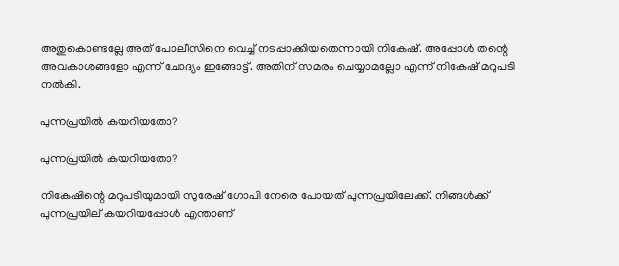അതുകൊണ്ടല്ലേ അത് പോലീസിനെ വെച്ച് നടപ്പാക്കിയതെന്നായി നികേഷ്. അപ്പോള്‍ തന്റെ അവകാശങ്ങളോ എന്ന് ചോദ്യം ഇങ്ങോട്ട്. അതിന് സമരം ചെയ്യാമല്ലോ എന്ന് നികേഷ് മറുപടി നല്‍കി.

പുന്നപ്രയില്‍ കയറിയതോ?

പുന്നപ്രയില്‍ കയറിയതോ?

നികേഷിന്റെ മറുപടിയുമായി സുരേഷ് ഗോപി നേരെ പോയത് പുന്നപ്രയിലേക്ക്. നിങ്ങള്‍ക്ക് പുന്നപ്രയില് കയറിയപ്പോള്‍ എന്താണ്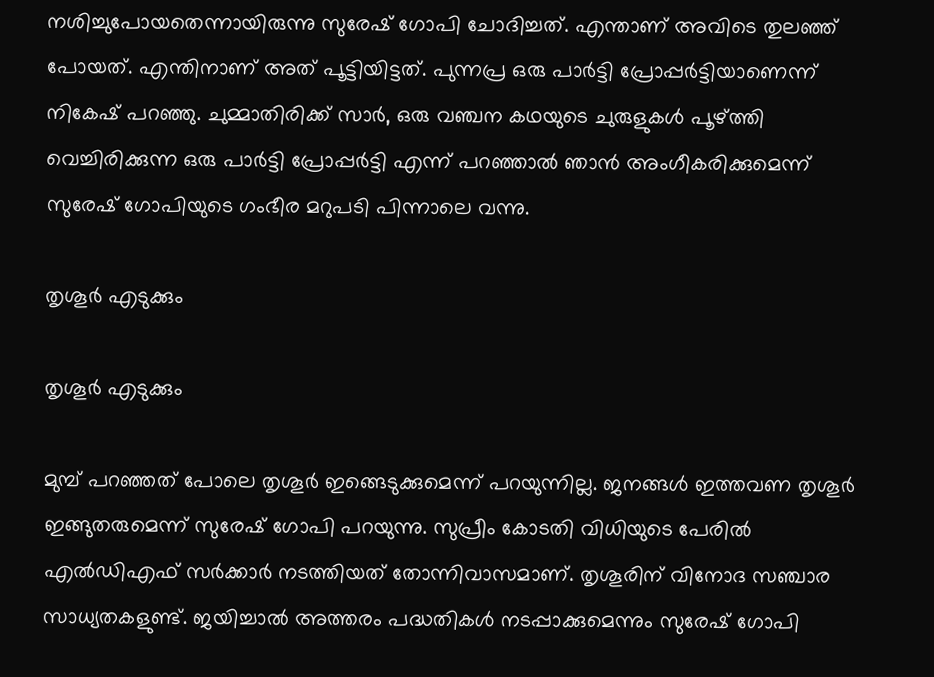നശിച്ചുപോയതെന്നായിരുന്നു സുരേഷ് ഗോപി ചോദിച്ചത്. എന്താണ് അവിടെ തുലഞ്ഞ് പോയത്. എന്തിനാണ് അത് പൂട്ടിയിട്ടത്. പുന്നപ്ര ഒരു പാര്‍ട്ടി പ്രോപ്പര്‍ട്ടിയാണെന്ന് നികേഷ് പറഞ്ഞു. ചുമ്മാതിരിക്ക് സാര്‍, ഒരു വഞ്ചന കഥയുടെ ചുരുളുകള്‍ പൂഴ്ത്തി വെച്ചിരിക്കുന്ന ഒരു പാര്‍ട്ടി പ്രോപ്പര്‍ട്ടി എന്ന് പറഞ്ഞാല്‍ ഞാന്‍ അംഗീകരിക്കുമെന്ന് സുരേഷ് ഗോപിയുടെ ഗംഭീര മറുപടി പിന്നാലെ വന്നു.

തൃശൂര്‍ എടുക്കും

തൃശൂര്‍ എടുക്കും

മുമ്പ് പറഞ്ഞത് പോലെ തൃശൂര്‍ ഇങ്ങെടുക്കുമെന്ന് പറയുന്നില്ല. ജനങ്ങള്‍ ഇത്തവണ തൃശൂര്‍ ഇങ്ങുതരുമെന്ന് സുരേഷ് ഗോപി പറയുന്നു. സുപ്രീം കോടതി വിധിയുടെ പേരില്‍ എല്‍ഡിഎഫ് സര്‍ക്കാര്‍ നടത്തിയത് തോന്നിവാസമാണ്. തൃശൂരിന് വിനോദ സഞ്ചാര സാധ്യതകളുണ്ട്. ജയിച്ചാല്‍ അത്തരം പദ്ധതികള്‍ നടപ്പാക്കുമെന്നും സുരേഷ് ഗോപി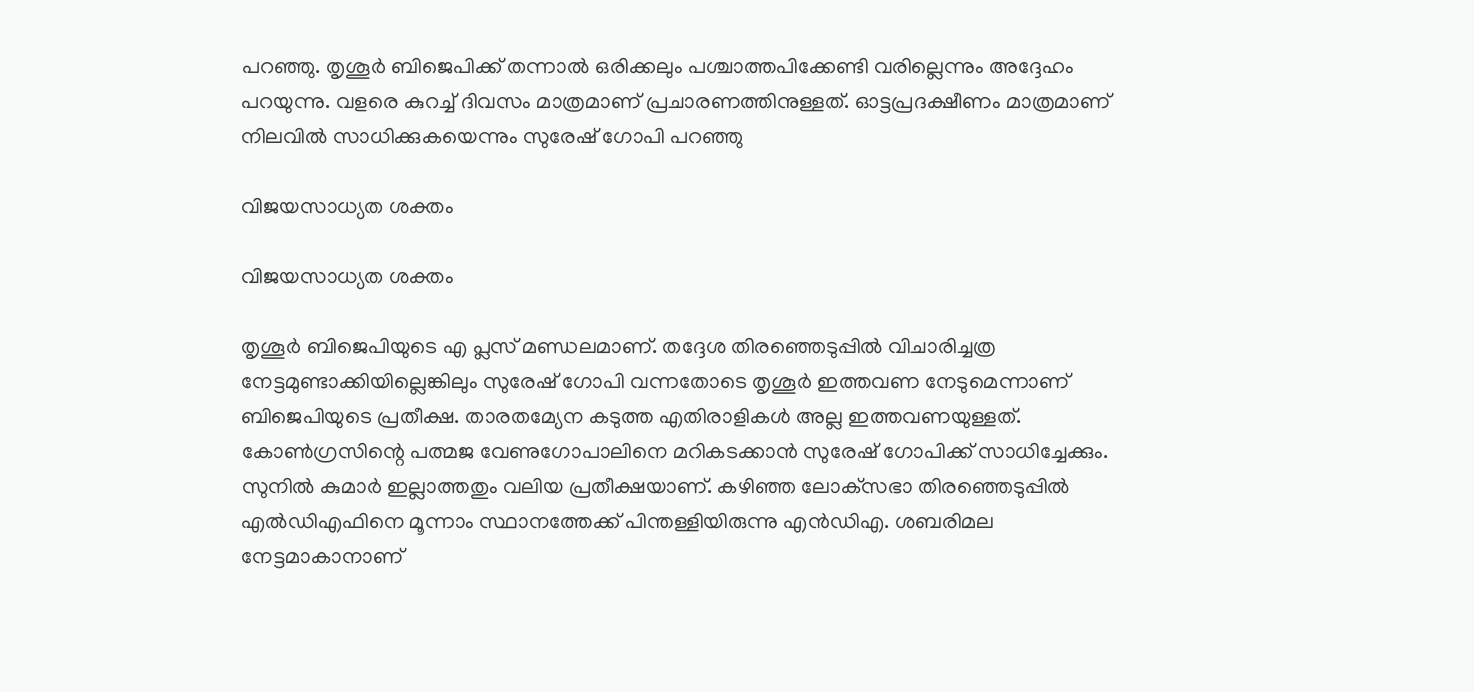പറഞ്ഞു. തൃശൂര്‍ ബിജെപിക്ക് തന്നാല്‍ ഒരിക്കലും പശ്ചാത്തപിക്കേണ്ടി വരില്ലെന്നും അദ്ദേഹം പറയുന്നു. വളരെ കുറച്ച് ദിവസം മാത്രമാണ് പ്രചാരണത്തിനുള്ളത്. ഓട്ടപ്രദക്ഷീണം മാത്രമാണ് നിലവില്‍ സാധിക്കുകയെന്നും സുരേഷ് ഗോപി പറഞ്ഞു

വിജയസാധ്യത ശക്തം

വിജയസാധ്യത ശക്തം

തൃശൂര്‍ ബിജെപിയുടെ എ പ്ലസ് മണ്ഡലമാണ്. തദ്ദേശ തിരഞ്ഞെടുപ്പില്‍ വിചാരിച്ചത്ര നേട്ടമുണ്ടാക്കിയില്ലെങ്കിലും സുരേഷ് ഗോപി വന്നതോടെ തൃശൂര്‍ ഇത്തവണ നേടുമെന്നാണ് ബിജെപിയുടെ പ്രതീക്ഷ. താരതമ്യേന കടുത്ത എതിരാളികള്‍ അല്ല ഇത്തവണയുള്ളത്. കോണ്‍ഗ്രസിന്റെ പത്മജ വേണുഗോപാലിനെ മറികടക്കാന്‍ സുരേഷ് ഗോപിക്ക് സാധിച്ചേക്കും. സുനില്‍ കുമാര്‍ ഇല്ലാത്തതും വലിയ പ്രതീക്ഷയാണ്. കഴിഞ്ഞ ലോക്‌സഭാ തിരഞ്ഞെടുപ്പില്‍ എല്‍ഡിഎഫിനെ മൂന്നാം സ്ഥാനത്തേക്ക് പിന്തള്ളിയിരുന്നു എന്‍ഡിഎ. ശബരിമല നേട്ടമാകാനാണ്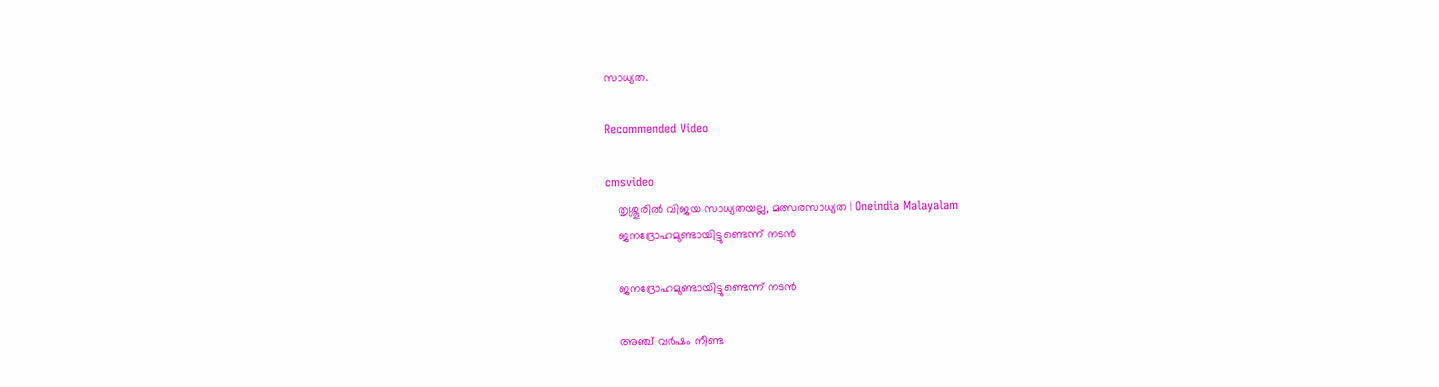സാധ്യത.

Recommended Video

cmsvideo
    തൃശ്ശൂരില്‍ വിജയ സാധ്യതയല്ല, മത്സരസാധ്യത | Oneindia Malayalam
    ജനദ്രോഹമുണ്ടായിട്ടുണ്ടെന്ന് നടന്‍

    ജനദ്രോഹമുണ്ടായിട്ടുണ്ടെന്ന് നടന്‍

    അഞ്ച് വര്‍ഷം നീണ്ട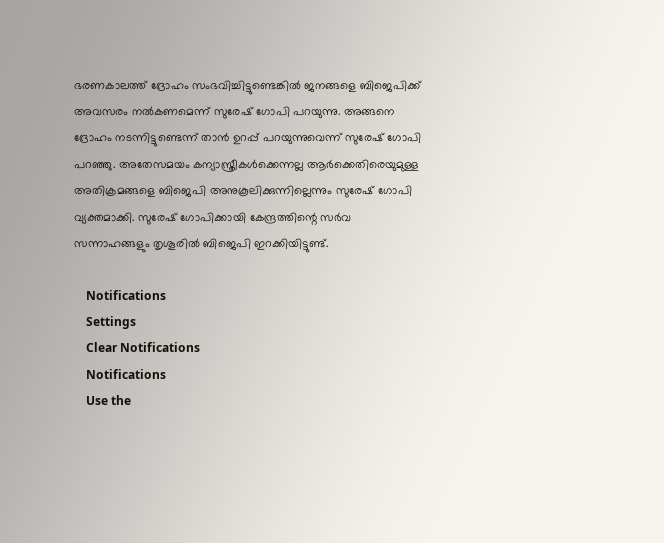ഭരണകാലത്ത് ദ്രോഹം സംഭവിച്ചിട്ടുണ്ടെങ്കില്‍ ജനങ്ങളെ ബിജെപിക്ക് അവസരം നല്‍കണമെന്ന് സുരേഷ് ഗോപി പറയുന്നു. അങ്ങനെ ദ്രോഹം നടന്നിട്ടുണ്ടെന്ന് താന്‍ ഉറപ്പ് പറയുന്നുവെന്ന് സുരേഷ് ഗോപി പറഞ്ഞു. അതേസമയം കന്യാസ്ത്രീകള്‍ക്കെന്നല്ല ആര്‍ക്കെതിരെയുമുള്ള അതിക്രമങ്ങളെ ബിജെപി അനുകൂലിക്കുന്നില്ലെന്നും സുരേഷ് ഗോപി വ്യക്തമാക്കി. സുരേഷ് ഗോപിക്കായി കേന്ദ്രത്തിന്റെ സര്‍വ സന്നാഹങ്ങളും തൃശൂരില്‍ ബിജെപി ഇറക്കിയിട്ടുണ്ട്.

    Notifications
    Settings
    Clear Notifications
    Notifications
    Use the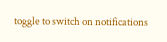toggle to switch on notifications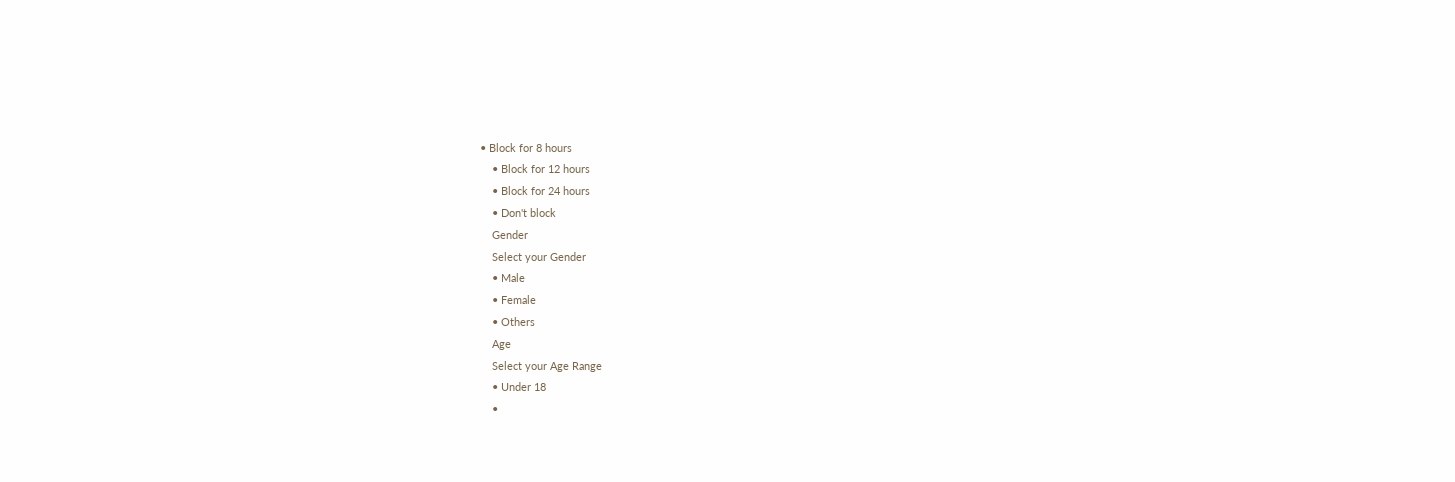• Block for 8 hours
    • Block for 12 hours
    • Block for 24 hours
    • Don't block
    Gender
    Select your Gender
    • Male
    • Female
    • Others
    Age
    Select your Age Range
    • Under 18
    •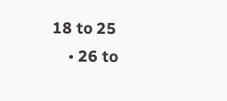18 to 25
    • 26 to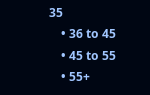35
    • 36 to 45
    • 45 to 55
    • 55+